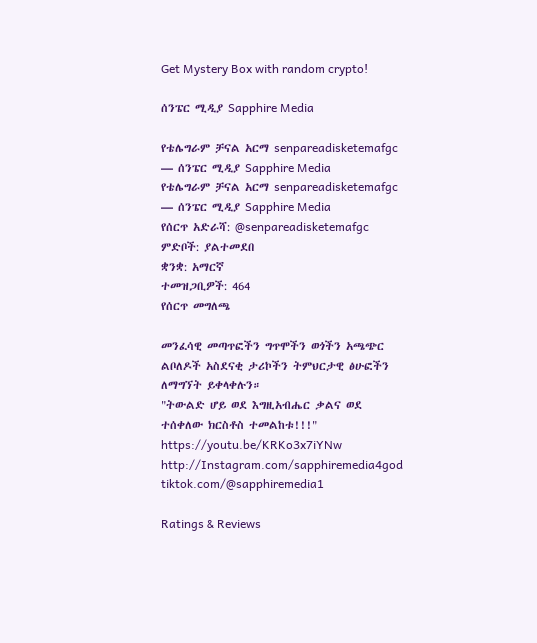Get Mystery Box with random crypto!

ሰንፔር ሚዲያ Sapphire Media

የቴሌግራም ቻናል አርማ senpareadisketemafgc — ሰንፔር ሚዲያ Sapphire Media
የቴሌግራም ቻናል አርማ senpareadisketemafgc — ሰንፔር ሚዲያ Sapphire Media
የሰርጥ አድራሻ: @senpareadisketemafgc
ምድቦች: ያልተመደበ
ቋንቋ: አማርኛ
ተመዝጋቢዎች: 464
የሰርጥ መግለጫ

መንፈሳዊ መጣጥፎችን ግጥሞችን ወጎችን አጫጭር ልቦለዶች አስደናቂ ታሪኮችን ትምህርታዊ ፅሁፎችን ለማግኘት ይቀላቀሉን።
"ትውልድ ሆይ ወደ እግዚአብሔር ቃልና ወደ ተሰቀለው ክርስቶስ ተመልከቱ!!!"
https://youtu.be/KRKo3x7iYNw
http://Instagram.com/sapphiremedia4god
tiktok.com/@sapphiremedia1

Ratings & Reviews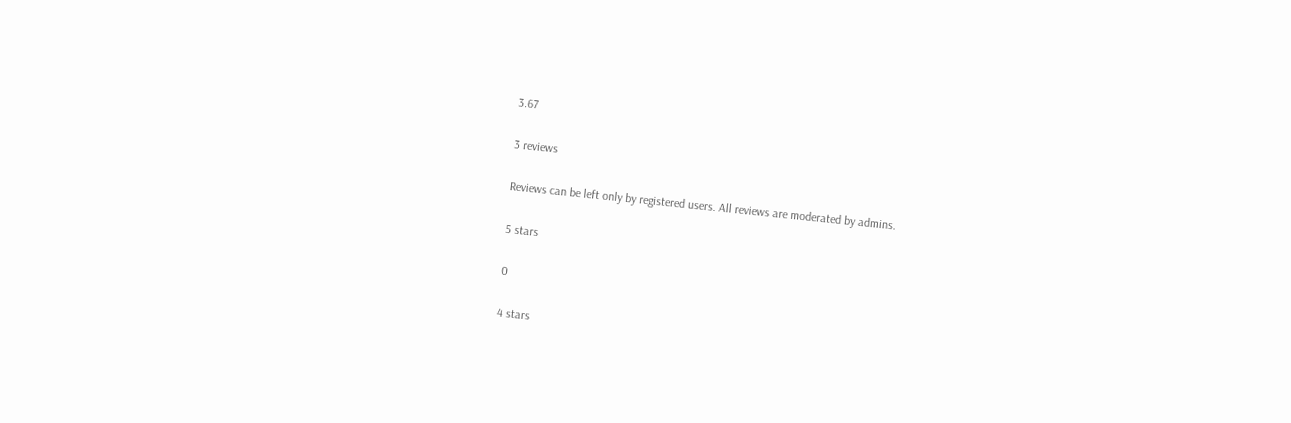3.67

3 reviews

Reviews can be left only by registered users. All reviews are moderated by admins.

5 stars

0

4 stars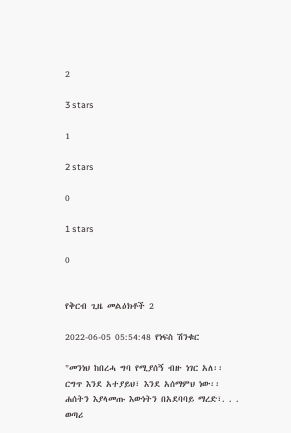2

3 stars

1

2 stars

0

1 stars

0


የቅርብ ጊዜ መልዕክቶች 2

2022-06-05 05:54:48 የነፍስ ሽንቁር

"መንነህ ከበረሓ ግባ የሚያሰኝ ብዙ ነገር አለ፡፡ ርግጥ እንደ አተያይህ፣ እንደ አሰማምህ ነው፡፡ ሐሰትን እያላመጡ እውነትን በአደባባይ ማረድ፣. . . ወጣሪ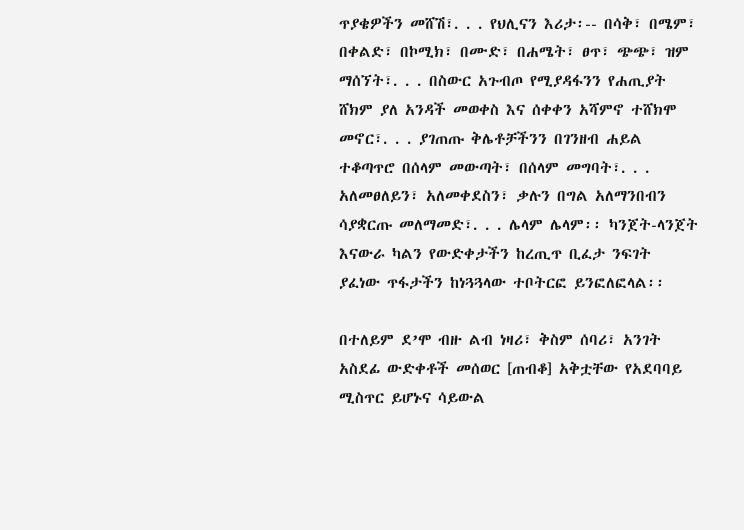ጥያቄዎችን መሸሽ፣. . . የህሊናን እሪታ፡-- በሳቅ፣ በሜም፣ በቀልድ፣ በኮሚክ፣ በሙድ፣ በሐሜት፣ ፀጥ፣ ጭጭ፣ ዝም ማሰኘት፣. . . በስውር አጉብጦ የሚያዳፋንን የሐጢያት ሸክም ያለ አንዳች መወቀስ እና ሰቀቀን አሻምኖ ተሸክሞ መኖር፣. . . ያገጠጡ ቅሌቶቻችንን በገንዘብ ሐይል ተቆጣጥሮ በሰላም መውጣት፣ በሰላም መግባት፣. . . አለመፀለይን፣ አለመቀደስን፣ ቃሉን በግል አለማንበብን ሳያቋርጡ መለማመድ፣. . . ሌላም ሌላም፡፡ ካንጀት-ላንጀት እናውራ ካልን የውድቀታችን ከረጢጥ ቢፈታ ንፍገት ያፈነው ጥፋታችን ከነጓጓላው ተቦትርፎ ይንፎለፎላል፡፡

በተለይም ደ’ሞ ብዙ ልብ ነዛሪ፣ ቅስም ሰባሪ፣ አንገት አስደፊ ውድቀቶች መሰወር [ጠብቆ] አቅቷቸው የአደባባይ ሚስጥር ይሆኑና ሳይውል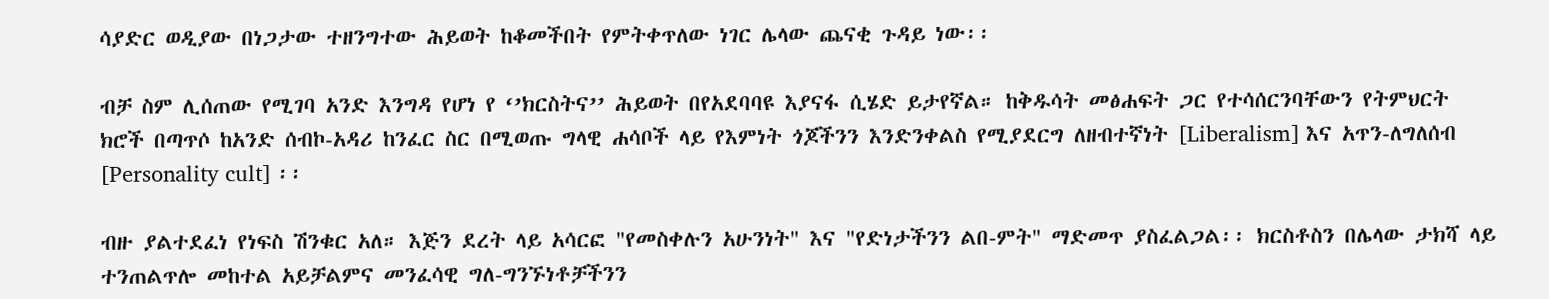ሳያድር ወዲያው በነጋታው ተዘንግተው ሕይወት ከቆመችበት የምትቀጥለው ነገር ሌላው ጨናቂ ጉዳይ ነው፡፡

ብቻ ስም ሊሰጠው የሚገባ አንድ እንግዳ የሆነ የ ‘’ክርስትና’’ ሕይወት በየአደባባዩ እያናፋ ሲሄድ ይታየኛል። ከቅዱሳት መፅሐፍት ጋር የተሳሰርንባቸውን የትምህርት ክሮች በጣጥሶ ከአንድ ሰብኮ-አዳሪ ከንፈር ስር በሚወጡ ግላዊ ሐሳቦች ላይ የእምነት ጎጆችንን እንድንቀልስ የሚያደርግ ለዘብተኛነት [Liberalism] እና አጥን-ለግለሰብ [Personality cult] ፡፡

ብዙ ያልተደፈነ የነፍስ ሽንቁር አለ። እጅን ደረት ላይ አሳርፎ "የመስቀሉን አሁንነት" እና "የድነታችንን ልበ-ምት" ማድመጥ ያስፈልጋል፡፡ ክርስቶስን በሌላው ታክሻ ላይ ተንጠልጥሎ መከተል አይቻልምና መንፈሳዊ ግለ-ግንኙነቶቻችንን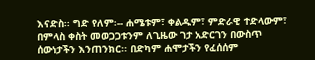እናድስ፡፡ ግድ የለም፡-- ሐሜቱም፣ ቀልዱም፣ ምድራዊ ተድላውም፣ በምላስ ቀስት መወጋጋቱንም ለጊዜው ገታ አድርገን በውስጥ ሰውነታችን እንጠንክር፡፡ በድካም ሐሞታችን የፈሰሰም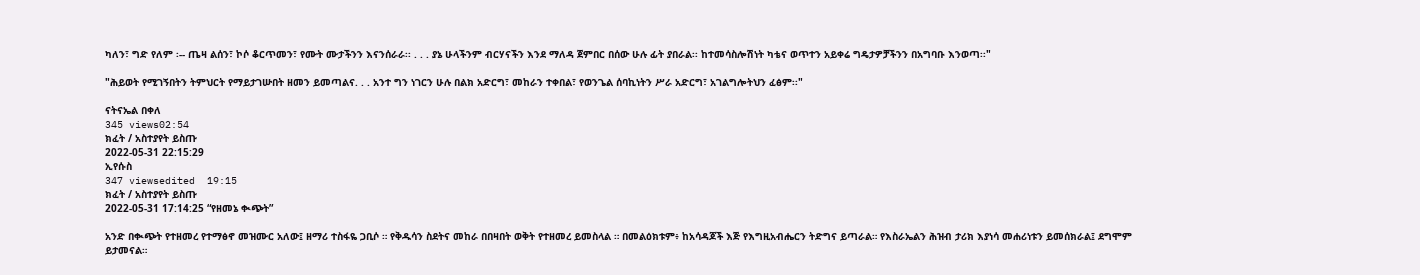ካለን፣ ግድ የለም ፡-- ጤዛ ልሰን፣ ኮሶ ቆርጥመን፣ የሙት ሙታችንን እናንሰራራ፡፡ . . . ያኔ ሁላችንም ብርሃናችን እንደ ማለዳ ጀምበር በሰው ሁሉ ፊት ያበራል፡፡ ከተመሳስሎሽነት ካቴና ወጥተን አይቀሬ ግዴታዎቻችንን በአግባቡ እንወጣ፡፡"

"ሕይወት የሚገኝበትን ትምህርት የማይታገሡበት ዘመን ይመጣልና. . . አንተ ግን ነገርን ሁሉ በልክ አድርግ፣ መከራን ተቀበል፣ የወንጌል ሰባኪነትን ሥራ አድርግ፣ አገልግሎትህን ፈፅም፡፡"

ናትናኤል በቀለ
345 views02:54
ክፈት / አስተያየት ይስጡ
2022-05-31 22:15:29
ኢየሱስ
347 viewsedited  19:15
ክፈት / አስተያየት ይስጡ
2022-05-31 17:14:25 “የዘመኔ ቊጭት”

አንድ በቊጭት የተዘመረ የተማፅኖ መዝሙር አለው፤ ዘማሪ ተስፋዬ ጋቢሶ ። የቅዱሳን ስደትና መከራ በበዛበት ወቅት የተዘመረ ይመስላል ። በመልዕክቱም፥ ከአሳዳጆች እጅ የእግዚአብሔርን ትድግና ይጣራል። የእስራኤልን ሕዝብ ታሪክ እያነሳ መሐሪነቱን ይመሰክራል፤ ደግሞም ይታመናል።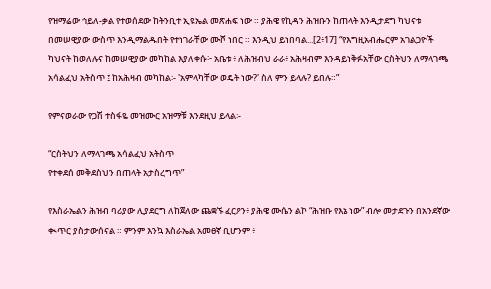የዝማሬው ኅይለ-ቃል የተወሰደው ከትንቢተ ኢዩኤል መጽሐፍ ነው ። ያሕዌ የኪዳን ሕዝቡን ከጠላት እንዲታደግ ካህናቱ በመሠዊያው ውስጥ እንዲማልዱበት የተነገራቸው ሙሾ ነበር ። እንዲህ ይነበባል...[2፥17] “የእግዚአብሔርም አገልጋዮች ካህናት ከወለሉና ከመሠዊያው መካከል እያለቀሱ፦ አቤቱ ፥ ለሕዝብህ ራራ፥ አሕዛብም እንዳይነቅፉአቸው ርስትህን ለማላገጫ አሳልፈህ አትስጥ ፤ ከአሕዛብ መካከል፡- 'አምላካቸው ወዴት ነው?' ስለ ምን ይላሉ? ይበሉ።”

የምናወራው የጋሽ ተስፋዬ መዝሙር አዝማቹ እንደዚህ ይላል፡-

“ርስትህን ለማላገጫ አሳልፈህ አትስጥ
የተቀደሰ መቅደስህን በጠላት አታስረግጥ”

የእስራኤልን ሕዝብ ባሪያው ሊያደርግ ለከጀለው ጨቋኙ ፈርዖን፥ ያሕዌ ሙሴን ልኮ “ሕዝቡ የእኔ ነው” ብሎ መታደጉን በአንደኛው ቊጥር ያስታውሰናል ። ምንም እንኳ እስራኤል አመፀኛ ቢሆንም ፥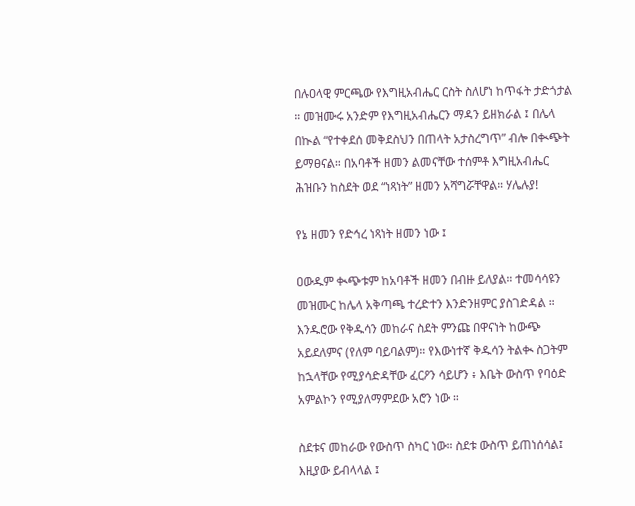በሉዐላዊ ምርጫው የእግዚአብሔር ርስት ስለሆነ ከጥፋት ታድጎታል ። መዝሙሩ አንድም የእግዚአብሔርን ማዳን ይዘክራል ፤ በሌላ በኲል “የተቀደሰ መቅደስህን በጠላት አታስረግጥ” ብሎ በቊጭት ይማፀናል። በአባቶች ዘመን ልመናቸው ተሰምቶ እግዚአብሔር ሕዝቡን ከስደት ወደ “ነጻነት” ዘመን አሻግሯቸዋል። ሃሌሉያ!

የኔ ዘመን የድኅረ ነጻነት ዘመን ነው ፤

ዐውዱም ቊጭቱም ከአባቶች ዘመን በብዙ ይለያል። ተመሳሳዩን መዝሙር ከሌላ አቅጣጫ ተረድተን እንድንዘምር ያስገድዳል ። እንዱሮው የቅዱሳን መከራና ስደት ምንጩ በዋናነት ከውጭ አይደለምና (የለም ባይባልም)። የእውነተኛ ቅዱሳን ትልቊ ስጋትም ከኋላቸው የሚያሳድዳቸው ፈርዖን ሳይሆን ፥ እቤት ውስጥ የባዕድ አምልኮን የሚያለማምደው አሮን ነው ።

ስደቱና መከራው የውስጥ ስካር ነው። ስደቱ ውስጥ ይጠነሰሳል፤ እዚያው ይብላላል ፤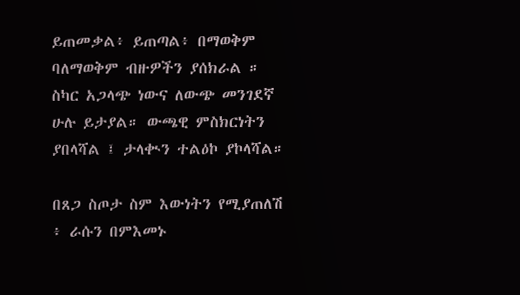ይጠመቃል፥ ይጠጣል፥ በማወቅም ባለማወቅም ብዙዎችን ያሰክራል ። ስካር አጋላጭ ነውና ለውጭ መንገደኛ ሁሉ ይታያል። ውጫዊ ምስክርነትን ያበላሻል ፤ ታላቊን ተልዕኮ ያኮላሻል።

በጸጋ ስጦታ ስም እውነትን የሚያጠለሽ ፥ ራሱን በምእመኑ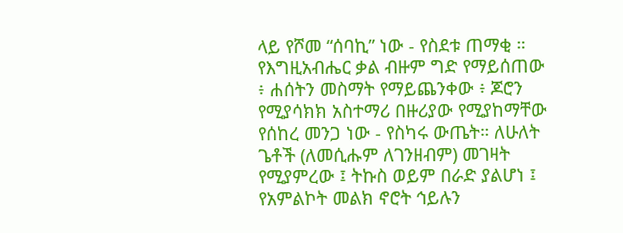ላይ የሾመ “ሰባኪ” ነው - የስደቱ ጠማቂ ። የእግዚአብሔር ቃል ብዙም ግድ የማይሰጠው ፥ ሐሰትን መስማት የማይጨንቀው ፥ ጆሮን የሚያሳክክ አስተማሪ በዙሪያው የሚያከማቸው የሰከረ መንጋ ነው - የስካሩ ውጤት። ለሁለት ጌቶች (ለመሲሑም ለገንዘብም) መገዛት የሚያምረው ፤ ትኩስ ወይም በራድ ያልሆነ ፤ የአምልኮት መልክ ኖሮት ኅይሉን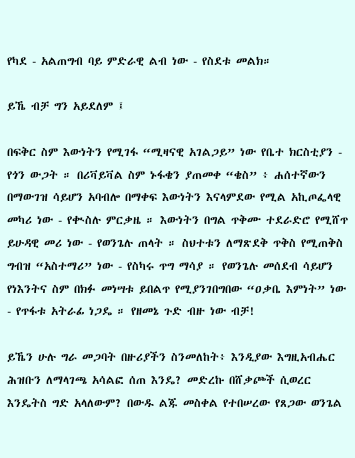የካደ - አልጠግብ ባይ ምድራዊ ልብ ነው - የስደቱ መልክ።

ይኼ ብቻ ግን አይደለም ፤

በፍቅር ስም እውነትን የሚገፋ “ሚዛናዊ አገልጋይ” ነው የቤተ ክርስቲያን - የጎን ውጋት ። በሪቫይቫል ስም ኑፋቄን ያጠመቀ “ቄስ” ፥ ሐሰተኛውን በማውገዝ ሳይሆን አባብሎ በማቀፍ እውነትን እናላምደው የሚል አኪጦፌላዊ መካሪ ነው - የቊስሉ ምርቃዜ ። እውነትን በግል ጥቅሙ ተደራድሮ የሚሸጥ ይሁዳዊ መሪ ነው - የወንጌሉ ጠላት ። ስህተቱን ለማጽደቅ ጥቅስ የሚጠቅስ ግብዝ “አስተማሪ” ነው - የስካሩ ጥግ ማሳያ ። የወንጌሉ መሰደብ ሳይሆን የነእንትና ስም በክፉ መነሣቱ ይበልጥ የሚያንገበግበው “ዐቃቤ እምነት” ነው - የጥፋቱ አትራፊ ነጋዴ ። የዘመኔ ጉድ ብዙ ነው ብቻ!

ይኼን ሁሉ ግራ መጋባት በዙሪያችን ስንመለከት፥ እንዲያው እግዚአብሔር ሕዝቡን ለማላገጫ አሳልፎ ሰጠ እንዴ? መድረኩ በሸቃጮች ሲወረር እንዴትስ ግድ አላለውም? በውዱ ልጁ መስቀል የተበሠረው የጸጋው ወንጌል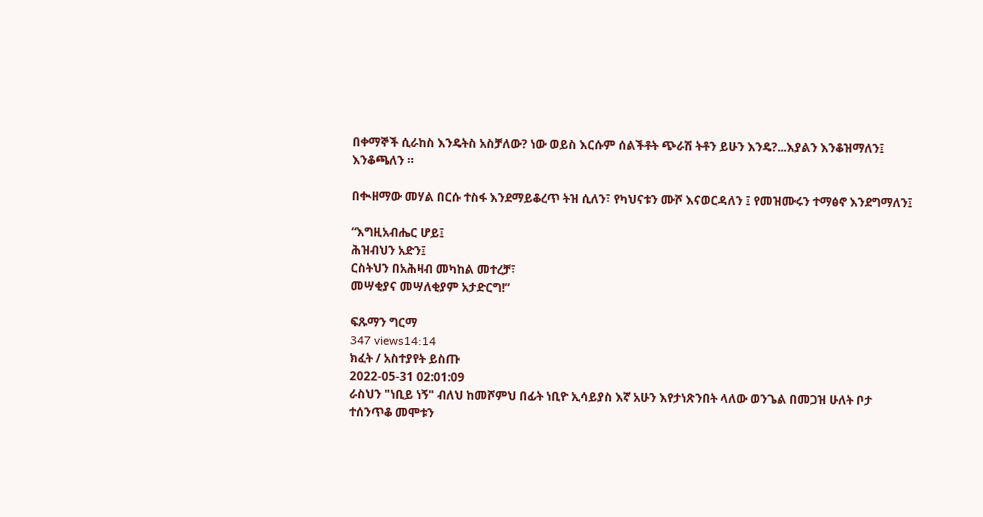በቀማኞች ሲራከስ እንዴትስ አስቻለው? ነው ወይስ እርሱም ሰልችቶት ጭራሽ ትቶን ይሁን እንዴ?...እያልን እንቆዝማለን፤ እንቆጫለን ።

በቊዘማው መሃል በርሱ ተስፋ እንደማይቆረጥ ትዝ ሲለን፣ የካህናቱን ሙሾ እናወርዳለን ፤ የመዝሙሩን ተማፅኖ እንደግማለን፤

“እግዚአብሔር ሆይ፤
ሕዝብህን አድን፤
ርስትህን በአሕዛብ መካከል መተረቻ፣
መሣቂያና መሣለቂያም አታድርግ!”

ፍጹማን ግርማ
347 views14:14
ክፈት / አስተያየት ይስጡ
2022-05-31 02:01:09
ራስህን "ነቢይ ነኝ" ብለህ ከመሾምህ በፊት ነቢዮ ኢሳይያስ እኛ አሁን እየታነጽንበት ላለው ወንጌል በመጋዝ ሁለት ቦታ ተሰንጥቆ መሞቱን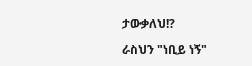ታውቃለህ!?

ራስህን "ነቢይ ነኝ"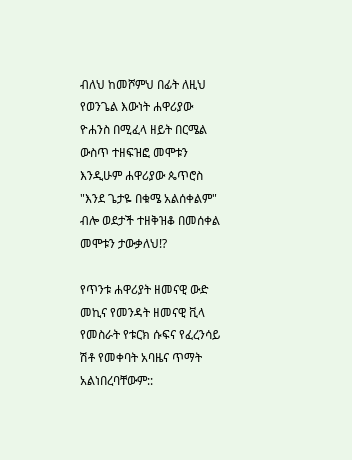ብለህ ከመሾምህ በፊት ለዚህ የወንጌል እውነት ሐዋሪያው ዮሐንስ በሚፈላ ዘይት በርሜል ውስጥ ተዘፍዝፎ መሞቱን እንዲሁም ሐዋሪያው ጴጥሮስ "እንደ ጌታዬ በቁሜ አልሰቀልም" ብሎ ወደታች ተዘቅዝቆ በመሰቀል መሞቱን ታውቃለህ!?

የጥንቱ ሐዋሪያት ዘመናዊ ውድ መኪና የመንዳት ዘመናዊ ቪላ የመስራት የቱርክ ሱፍና የፈረንሳይ ሽቶ የመቀባት አባዜና ጥማት አልነበረባቸውም::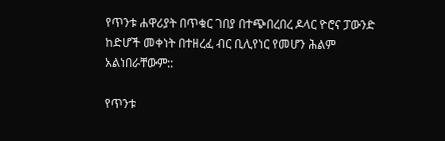የጥንቱ ሐዋሪያት በጥቁር ገበያ በተጭበረበረ ዶላር ዮሮና ፓውንድ ከድሆች መቀነት በተዘረፈ ብር ቢሊየነር የመሆን ሕልም አልነበራቸውም::

የጥንቱ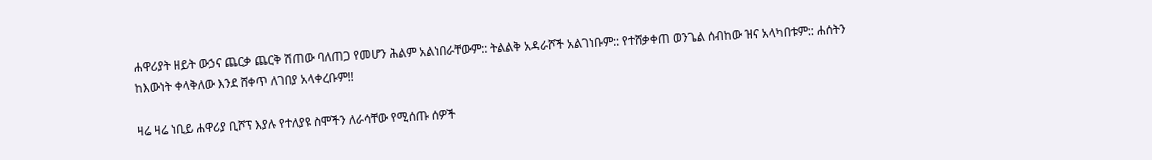ሐዋሪያት ዘይት ውኃና ጨርቃ ጨርቅ ሽጠው ባለጠጋ የመሆን ሕልም አልነበራቸውም:: ትልልቅ አዳራሾች አልገነቡም:: የተሸቃቀጠ ወንጌል ሰብከው ዝና አላካበቱም:: ሐሰትን ከእውነት ቀላቅለው እንደ ሸቀጥ ለገበያ አላቀረቡም!!

ዛሬ ዛሬ ነቢይ ሐዋሪያ ቢሾፕ እያሉ የተለያዩ ስሞችን ለራሳቸው የሚሰጡ ሰዎች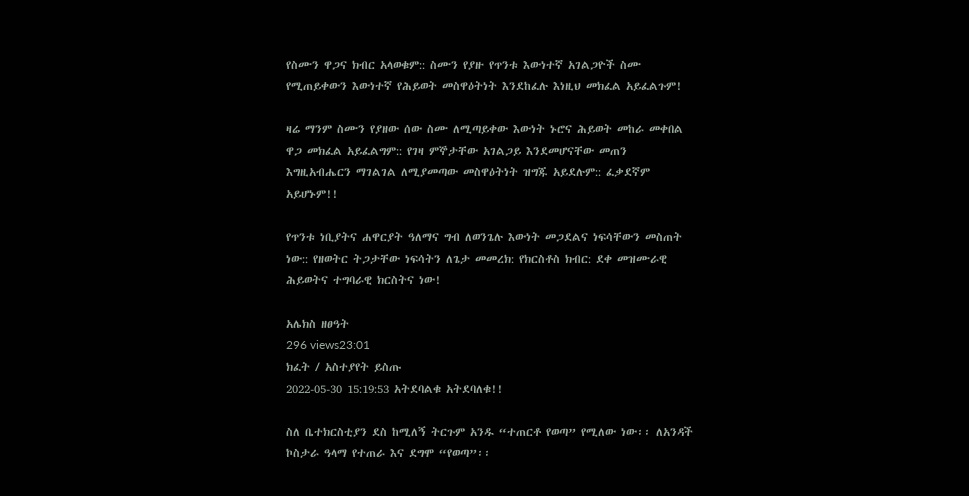የስሙን ዋጋና ክብር አላወቁም:: ስሙን የያዙ የጥንቱ እውነተኛ አገልጋዮች ስሙ የሚጠይቀውን እውነተኛ የሕይወት መስዋዕትነት እንደከፈሉ እነዚህ መክፈል አይፈልጉም!

ዛሬ ማንም ስሙን የያዘው ሰው ስሙ ለሚጣይቀው እውነት ኑሮና ሕይወት መከራ መቀበል ዋጋ መክፈል አይፈልግም:: የገዛ ምኞታቸው አገልጋይ እንደመሆናቸው መጠን እግዚአብሔርን ማገልገል ለሚያመጣው መስዋዕትነት ዝግጁ አይደሉም:: ፈቃደኛም አይሆኑም!!

የጥንቱ ነቢያትና ሐዋርያት ዓለማና ግብ ለወንጌሉ እውነት መጋደልና ነፍሳቸውን መስጠት ነው:: የዘወትር ትጋታቸው ነፍሳትን ለጌታ መመረክ: የክርስቶስ ክብር: ደቀ መዝሙራዊ ሕይወትና ተግባራዊ ክርስትና ነው!

አሌክስ ዘፀዓት
296 views23:01
ክፈት / አስተያየት ይስጡ
2022-05-30 15:19:53 አትደባልቁ አትደባለቁ!!

ስለ ቤተክርስቲያን ደስ ከሚለኝ ትርጉም አንዱ “ተጠርቶ የወጣ” የሚለው ነው፡፡ ለአንዳች ኮስታራ ዓላማ የተጠራ እና ደግሞ “የወጣ”፡፡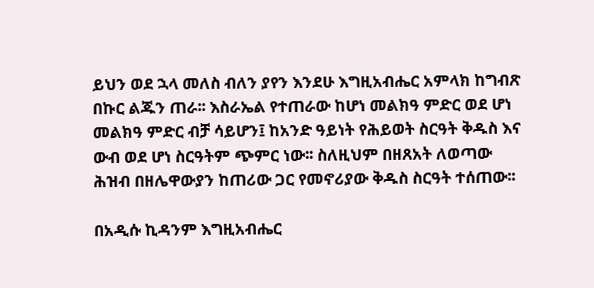ይህን ወደ ኋላ መለስ ብለን ያየን እንደሁ እግዚአብሔር አምላክ ከግብጽ በኩር ልጁን ጠራ፡፡ እስራኤል የተጠራው ከሆነ መልክዓ ምድር ወደ ሆነ መልክዓ ምድር ብቻ ሳይሆን፤ ከአንድ ዓይነት የሕይወት ስርዓት ቅዱስ እና ውብ ወደ ሆነ ስርዓትም ጭምር ነው፡፡ ስለዚህም በዘጸአት ለወጣው ሕዝብ በዘሌዋውያን ከጠሪው ጋር የመኖሪያው ቅዱስ ስርዓት ተሰጠው፡፡

በአዲሱ ኪዳንም እግዚአብሔር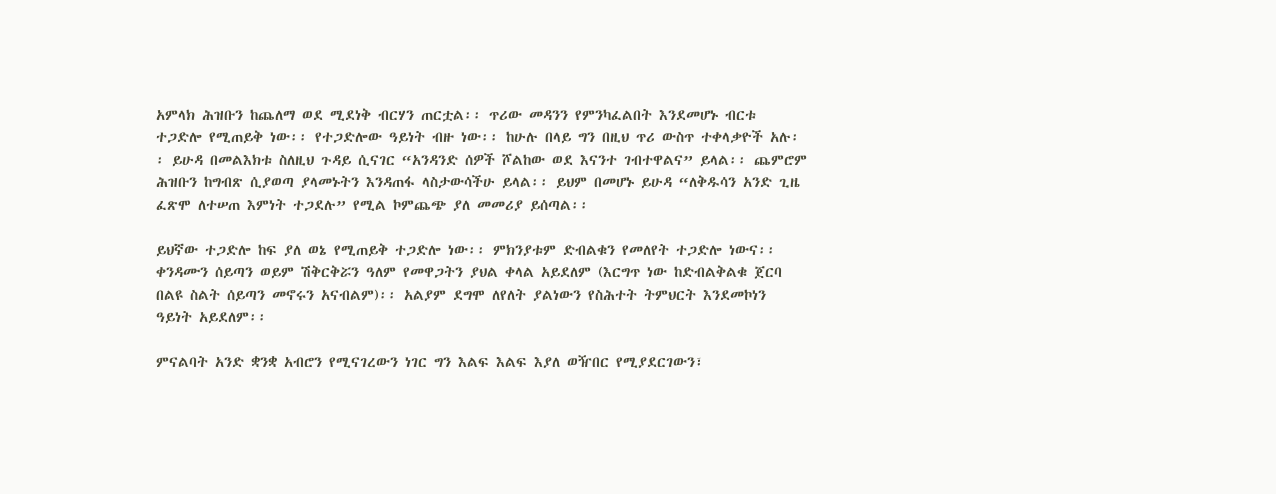አምላክ ሕዝቡን ከጨለማ ወደ ሚደነቅ ብርሃን ጠርቷል፡፡ ጥሪው መዳንን የምንካፈልበት እንደመሆኑ ብርቱ ተጋድሎ የሚጠይቅ ነው፡፡ የተጋድሎው ዓይነት ብዙ ነው፡፡ ከሁሉ በላይ ግን በዚህ ጥሪ ውስጥ ተቀላቃዮች አሉ፡፡ ይሁዳ በመልእክቱ ስለዚህ ጉዳይ ሲናገር “አንዳንድ ሰዎች ሾልከው ወደ እናንተ ገብተዋልና” ይላል፡፡ ጨምሮም ሕዝቡን ከግብጽ ሲያወጣ ያላመኑትን እንዳጠፋ ላስታውሳችሁ ይላል፡፡ ይህም በመሆኑ ይሁዳ “ለቅዱሳን አንድ ጊዜ ፈጽሞ ለተሠጠ እምነት ተጋደሉ” የሚል ኮምጨጭ ያለ መመሪያ ይሰጣል፡፡

ይህኛው ተጋድሎ ከፍ ያለ ወኔ የሚጠይቅ ተጋድሎ ነው፡፡ ምክንያቱም ድብልቁን የመለየት ተጋድሎ ነውና፡፡ ቀንዳሙን ሰይጣን ወይም ሽቅርቅሯን ዓለም የመዋጋትን ያህል ቀላል አይደለም (እርግጥ ነው ከድብልቅልቁ ጀርባ በልዩ ስልት ሰይጣን መኖሩን አናብልም)፡፡ አልያም ደግሞ ለየለት ያልነውን የስሕተት ትምህርት እንደመኮነን ዓይነት አይደለም፡፡

ምናልባት አንድ ቋንቋ አብሮን የሚናገረውን ነገር ግን እልፍ እልፍ እያለ ወዥበር የሚያደርገውን፣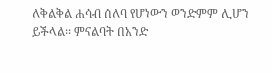ለቅልቅል ሐሳብ ሰለባ የሆነውን ወንድምም ሊሆን ይችላል፡፡ ምናልባት በአንድ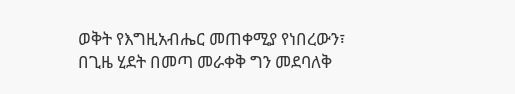ወቅት የእግዚአብሔር መጠቀሚያ የነበረውን፣ በጊዜ ሂደት በመጣ መራቀቅ ግን መደባለቅ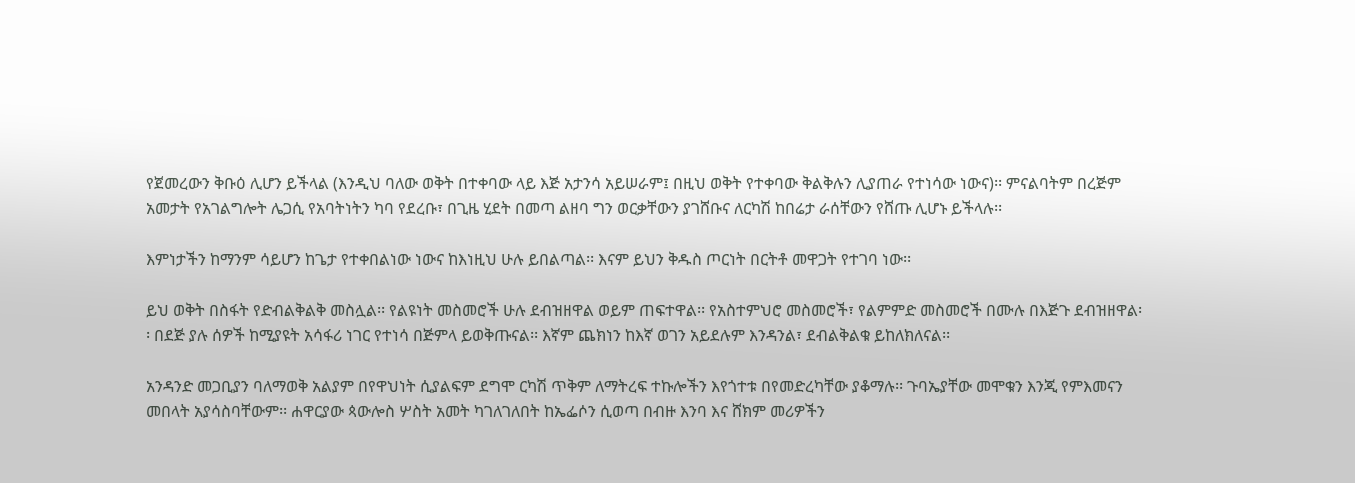የጀመረውን ቅቡዕ ሊሆን ይችላል (እንዲህ ባለው ወቅት በተቀባው ላይ እጅ አታንሳ አይሠራም፤ በዚህ ወቅት የተቀባው ቅልቅሉን ሊያጠራ የተነሳው ነውና)፡፡ ምናልባትም በረጅም አመታት የአገልግሎት ሌጋሲ የአባትነትን ካባ የደረቡ፣ በጊዜ ሂደት በመጣ ልዘባ ግን ወርቃቸውን ያገሸቡና ለርካሽ ከበሬታ ራሰቸውን የሸጡ ሊሆኑ ይችላሉ፡፡

እምነታችን ከማንም ሳይሆን ከጌታ የተቀበልነው ነውና ከእነዚህ ሁሉ ይበልጣል፡፡ እናም ይህን ቅዱስ ጦርነት በርትቶ መዋጋት የተገባ ነው፡፡

ይህ ወቅት በስፋት የድብልቅልቅ መስሏል፡፡ የልዩነት መስመሮች ሁሉ ደብዝዘዋል ወይም ጠፍተዋል፡፡ የአስተምህሮ መስመሮች፣ የልምምድ መስመሮች በሙሉ በእጅጉ ደብዝዘዋል፡፡ በደጅ ያሉ ሰዎች ከሚያዩት አሳፋሪ ነገር የተነሳ በጅምላ ይወቅጡናል፡፡ እኛም ጨክነን ከእኛ ወገን አይደሉም እንዳንል፣ ደብልቅልቁ ይከለክለናል፡፡

አንዳንድ መጋቢያን ባለማወቅ አልያም በየዋህነት ሲያልፍም ደግሞ ርካሽ ጥቅም ለማትረፍ ተኩሎችን እየጎተቱ በየመድረካቸው ያቆማሉ፡፡ ጉባኤያቸው መሞቁን እንጂ የምእመናን መበላት አያሳስባቸውም፡፡ ሐዋርያው ጳውሎስ ሦስት አመት ካገለገለበት ከኤፌሶን ሲወጣ በብዙ እንባ እና ሸክም መሪዎችን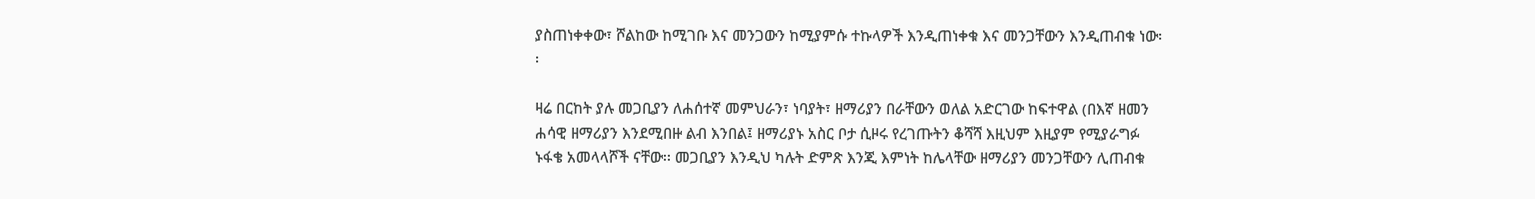ያስጠነቀቀው፣ ሾልከው ከሚገቡ እና መንጋውን ከሚያምሱ ተኩላዎች እንዲጠነቀቁ እና መንጋቸውን እንዲጠብቁ ነው፡፡

ዛሬ በርከት ያሉ መጋቢያን ለሐሰተኛ መምህራን፣ ነባያት፣ ዘማሪያን በራቸውን ወለል አድርገው ከፍተዋል (በእኛ ዘመን ሐሳዊ ዘማሪያን እንደሚበዙ ልብ እንበል፤ ዘማሪያኑ አስር ቦታ ሲዞሩ የረገጡትን ቆሻሻ እዚህም እዚያም የሚያራግፉ ኑፋቄ አመላላሾች ናቸው፡፡ መጋቢያን እንዲህ ካሉት ድምጽ እንጂ እምነት ከሌላቸው ዘማሪያን መንጋቸውን ሊጠብቁ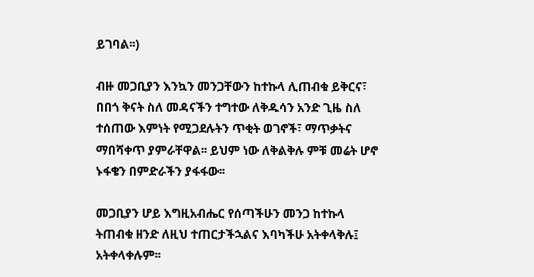ይገባል፡፡)

ብዙ መጋቢያን እንኳን መንጋቸውን ከተኩላ ሊጠብቁ ይቅርና፣ በበጎ ቅናት ስለ መዳናችን ተግተው ለቅዱሳን አንድ ጊዜ ስለ ተሰጠው እምነት የሚጋደሉትን ጥቂት ወገኖች፣ ማጥቃትና ማበሻቀጥ ያምራቸዋል፡፡ ይህም ነው ለቅልቅሉ ምቹ መሬት ሆኖ ኑፋቄን በምድራችን ያፋፋው፡፡

መጋቢያን ሆይ እግዚአብሔር የሰጣችሁን መንጋ ከተኩላ ትጠብቁ ዘንድ ለዚህ ተጠርታችኋልና እባካችሁ አትቀላቅሉ፤ አትቀላቀሉም፡፡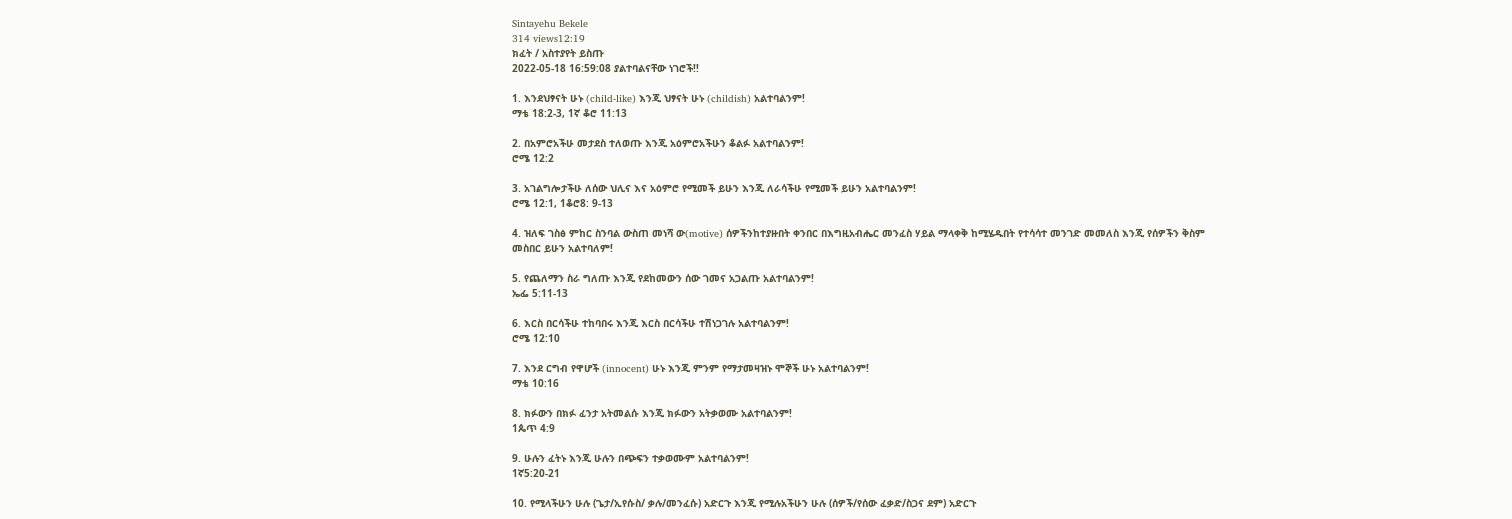Sintayehu Bekele
314 views12:19
ክፈት / አስተያየት ይስጡ
2022-05-18 16:59:08 ያልተባልናቸው ነገሮች!!

1. እንደህፃናት ሁኑ (child-like) እንጂ ህፃናት ሁኑ (childish) አልተባልንም!
ማቴ 18:2-3, 1ኛ ቆሮ 11:13

2. በአምሮአችሁ መታደስ ተለወጡ እንጂ አዕምሮአችሁን ቆልፉ አልተባልንም!
ሮሜ 12:2

3. አገልግሎታችሁ ለሰው ህሊና እና አዕምሮ የሚመች ይሁን እንጂ ለራሳችሁ የሚመች ይሁን አልተባልንም!
ሮሜ 12:1, 1ቆሮ8: 9-13

4. ዝለፍ ገስፅ ምከር ስንባል ውስጠ መነሻ ው(motive) ሰዎችንከተያዙበት ቀንበር በእግዚአብሔር መንፈስ ሃይል ማላቀቅ ከሚሄዱበት የተሳሳተ መንገድ መመለስ እንጂ የሰዎችን ቅስም መስበር ይሁን አልተባለም!

5. የጨለማን ስራ ግለጡ እንጂ የደከመውን ሰው ገመና አጋልጡ አልተባልንም!
ኤፌ 5:11-13

6. እርስ በርሳችሁ ተከባበሩ እንጂ እርስ በርሳችሁ ተሽነጋገሉ አልተባልንም!
ሮሜ 12:10

7. እንደ ርግብ የዋሆች (innocent) ሁኑ እንጂ ምንም የማታመዛዝኑ ሞኞች ሁኑ አልተባልንም!
ማቴ 10:16

8. ክፉውን በክፉ ፈንታ አትመልሱ እንጂ ክፉውን አትቃወሙ አልተባልንም!
1ጴጥ 4:9

9. ሁሉን ፈትኑ እንጂ ሁሉን በጭፍን ተቃወሙም አልተባልንም!
1ኛ5:20-21

10. የሚላችሁን ሁሉ (ጌታ/ኢየሱስ/ ቃሉ/መንፈሱ) አድርጉ እንጂ የሚሉአችሁን ሁሉ (ሰዎች/የሰው ፈቃድ/ስጋና ደም) አድርጉ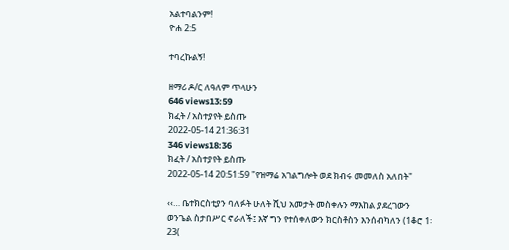አልተባልንም!
ዮሐ 2:5

ተባረኩልኝ!

ዘማሪ ዶ/ር ለዓለም ጥላሁን
646 views13:59
ክፈት / አስተያየት ይስጡ
2022-05-14 21:36:31
346 views18:36
ክፈት / አስተያየት ይስጡ
2022-05-14 20:51:59 "የዝማሬ አገልግሎት ወደ ክብሩ መመለስ አለበት"

‹‹… ቤተክርስቲያን ባለፉት ሁለት ሺህ አመታት መስቀሉን ማእከል ያደረገውን ወንጌል ስታበሥር ኖራለች፤ እኛ ግን የተሰቀለውን ክርስቶስን እንሰብካለን (1ቆሮ 1፡23(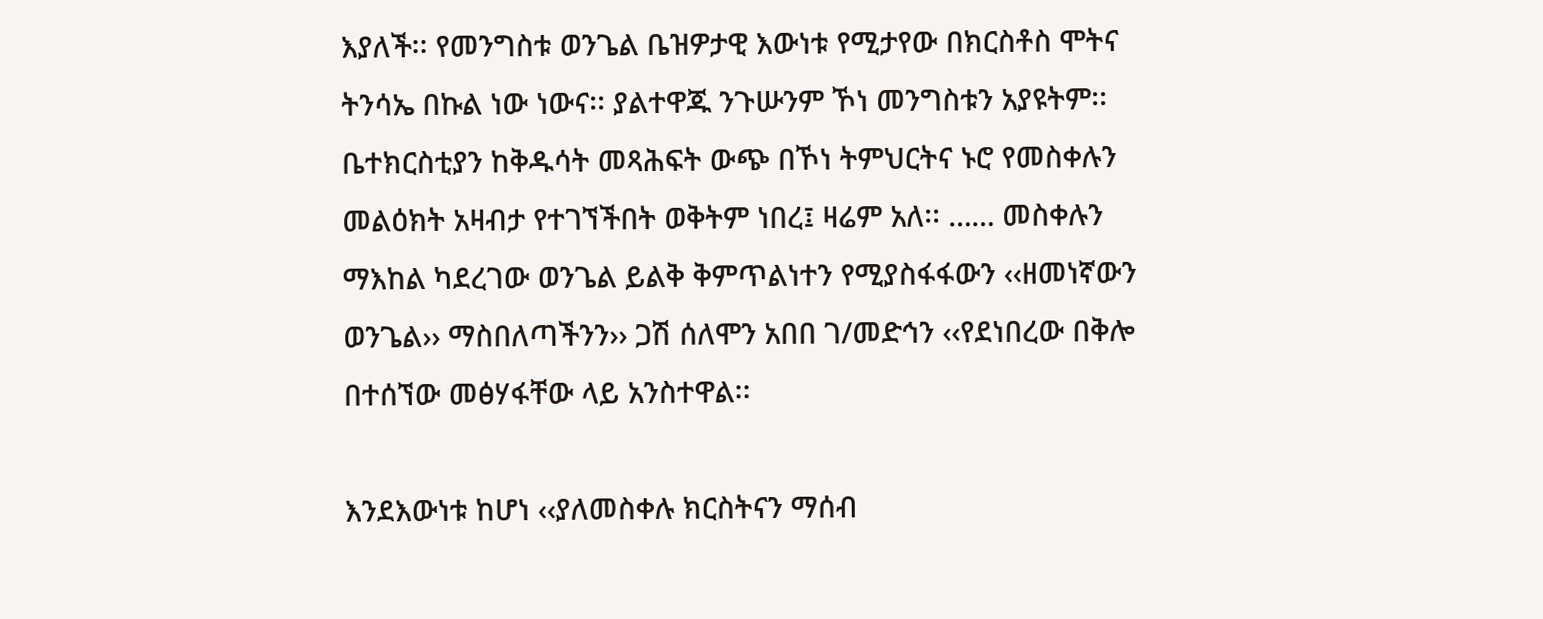እያለች፡፡ የመንግስቱ ወንጌል ቤዝዎታዊ እውነቱ የሚታየው በክርስቶስ ሞትና ትንሳኤ በኩል ነው ነውና፡፡ ያልተዋጁ ንጉሡንም ኾነ መንግስቱን አያዩትም፡፡ ቤተክርስቲያን ከቅዱሳት መጻሕፍት ውጭ በኾነ ትምህርትና ኑሮ የመስቀሉን መልዕክት አዛብታ የተገኘችበት ወቅትም ነበረ፤ ዛሬም አለ፡፡ …… መስቀሉን ማእከል ካደረገው ወንጌል ይልቅ ቅምጥልነተን የሚያስፋፋውን ‹‹ዘመነኛውን ወንጌል›› ማስበለጣችንን›› ጋሽ ሰለሞን አበበ ገ/መድኅን ‹‹የደነበረው በቅሎ በተሰኘው መፅሃፋቸው ላይ አንስተዋል፡፡

እንደእውነቱ ከሆነ ‹‹ያለመስቀሉ ክርስትናን ማሰብ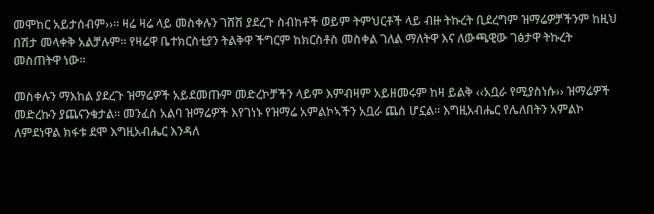መሞከር አይታሰብም››፡፡ ዛሬ ዛሬ ላይ መስቀሉን ገሸሽ ያደረጉ ስብከቶች ወይም ትምህርቶች ላይ ብዙ ትኩረት ቢደረግም ዝማሬዎቻችንም ከዚህ በሽታ መላቀቅ አልቻሉም፡፡ የዛሬዋ ቤተክርስቲያን ትልቅዋ ችግርም ከክርስቶስ መስቀል ገለል ማለትዋ እና ለውጫዊው ገፅታዋ ትኩረት መስጠትዋ ነው፡፡

መስቀሉን ማእከል ያደረጉ ዝማሬዎች አይደመጡም መድረኮቻችን ላይም እምብዛም አይዘመሩም ከዛ ይልቅ ‹‹አቧራ የሚያስነሱ›› ዝማሬዎች መድረኩን ያጨናንቁታል፡፡ መንፈስ አልባ ዝማሬዎች እየገነኑ የዝማሬ አምልኮኣችን አቧራ ጨሰ ሆኗል፡፡ እግዚአብሔር የሌለበትን አምልኮ ለምደነዋል ክፋቱ ደሞ እግዚአብሔር እንዳለ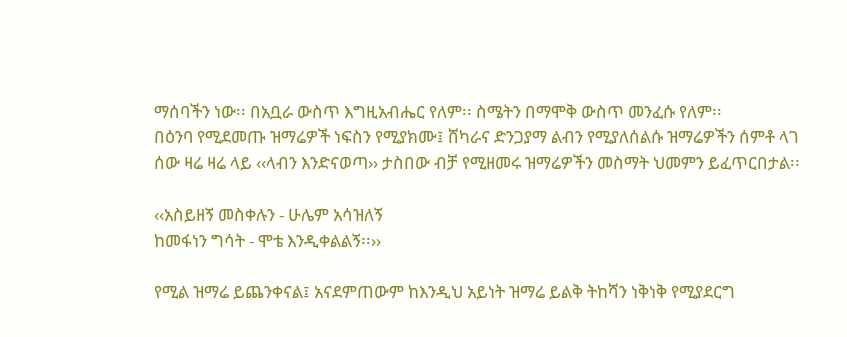ማሰባችን ነው፡፡ በአቧራ ውስጥ እግዚአብሔር የለም፡፡ ስሜትን በማሞቅ ውስጥ መንፈሱ የለም፡፡
በዕንባ የሚደመጡ ዝማሬዎች ነፍስን የሚያክሙ፤ ሸካራና ድንጋያማ ልብን የሚያለሰልሱ ዝማሬዎችን ሰምቶ ላገ ሰው ዛሬ ዛሬ ላይ ‹‹ላብን እንድናወጣ›› ታስበው ብቻ የሚዘመሩ ዝማሬዎችን መስማት ህመምን ይፈጥርበታል፡፡

‹‹አስይዘኝ መስቀሉን - ሁሌም አሳዝለኝ
ከመፋነን ግሳት - ሞቴ እንዲቀልልኝ፡፡››

የሚል ዝማሬ ይጨንቀናል፤ አናደምጠውም ከእንዲህ አይነት ዝማሬ ይልቅ ትከሻን ነቅነቅ የሚያደርግ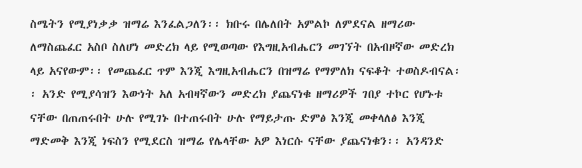ስሜትን የሚያነቃቃ ዝማሬ እንፈልጋለን፡፡ ክቡሩ በሌለበት አምልኮ ለምደናል ዘማሪው ለማስጨፈር አስቦ ስለሆነ መድረክ ላይ የሚወጣው የእግዚአብሔርን መገኘት በአብዞኛው መድረክ ላይ አናየውም፡፡ የመጨፈር ጥም እንጂ እግዚአብሔርን በዝማሬ የማምለክ ናፍቆት ተወስዶብናል፡፡ አንድ የሚያሳዝን እውነት አለ አብዛኛውን መድረክ ያጨናነቁ ዘማሪዎች ገበያ ተኮር የሆኑቱ ናቸው በጠጠሩበት ሁሉ የሚገኑ በተጠሩበት ሁሉ የማይታጡ ድምፅ እንጂ መቀላለፅ እንጂ ማድመቅ እንጂ ነፍስን የሚደርስ ዝማሬ የሌላቸው አዎ እነርሱ ናቸው ያጨናነቁን፡፡ አንዳንድ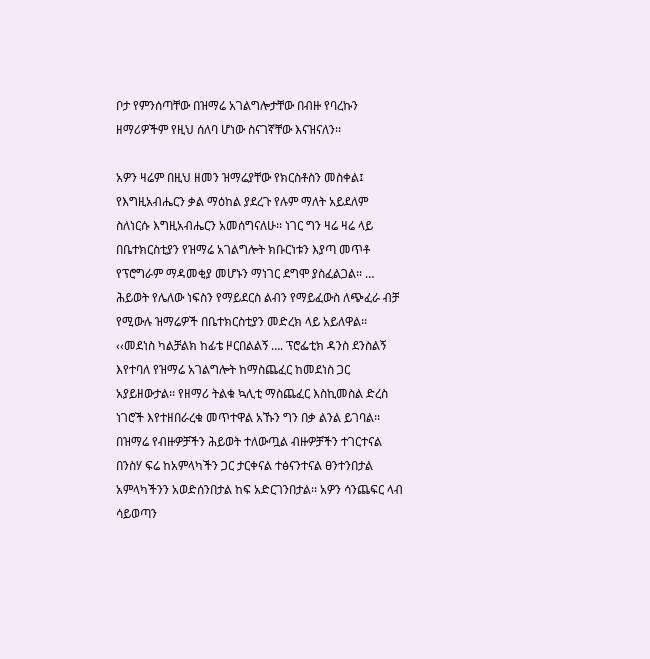ቦታ የምንሰጣቸው በዝማሬ አገልግሎታቸው በብዙ የባረኩን ዘማሪዎችም የዚህ ሰለባ ሆነው ስናገኛቸው እናዝናለን፡፡

አዎን ዛሬም በዚህ ዘመን ዝማሬያቸው የክርስቶስን መስቀል፤ የእግዚአብሔርን ቃል ማዕከል ያደረጉ የሉም ማለት አይደለም ስለነርሱ እግዚአብሔርን አመሰግናለሁ፡፡ ነገር ግን ዛሬ ዛሬ ላይ በቤተክርስቲያን የዝማሬ አገልግሎት ክቡርነቱን እያጣ መጥቶ የፕሮግራም ማዳመቂያ መሆኑን ማነገር ደግሞ ያስፈልጋል፡፡ … ሕይወት የሌለው ነፍስን የማይደርስ ልብን የማይፈውስ ለጭፈራ ብቻ የሚውሉ ዝማሬዎች በቤተክርስቲያን መድረክ ላይ አይለዋል፡፡ ‹‹መደነስ ካልቻልክ ከፊቴ ዞርበልልኝ …. ፕሮፌቲክ ዳንስ ደንስልኝ እየተባለ የዝማሬ አገልግሎት ከማስጨፈር ከመደነስ ጋር አያይዘውታል፡፡ የዘማሪ ትልቁ ኳሊቲ ማስጨፈር እስኪመስል ድረስ ነገሮች እየተዘበራረቁ መጥተዋል አኹን ግን በቃ ልንል ይገባል፡፡ በዝማሬ የብዙዎቻችን ሕይወት ተለውጧል ብዙዎቻችን ተገርተናል በንስሃ ፍሬ ከአምላካችን ጋር ታርቀናል ተፅናንተናል ፀንተንበታል አምላካችንን አወድሰንበታል ከፍ አድርገንበታል፡፡ አዎን ሳንጨፍር ላብ ሳይወጣን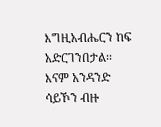እግዚአብሔርን ከፍ አድርገንበታል፡፡ እናም አንዳንድ ሳይኾን ብዙ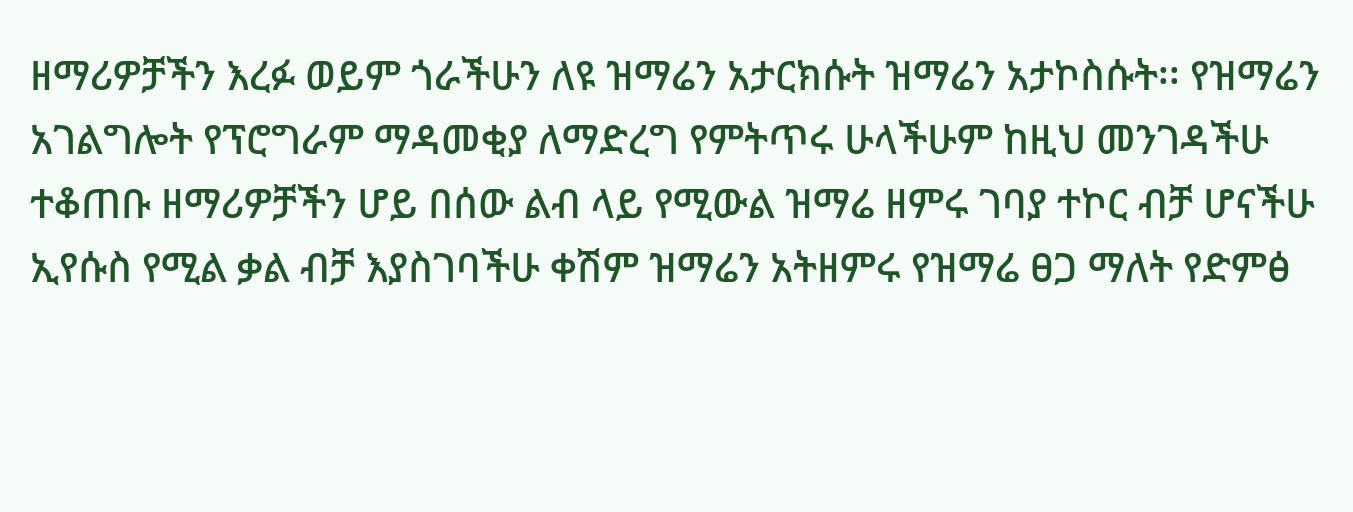ዘማሪዎቻችን እረፉ ወይም ጎራችሁን ለዩ ዝማሬን አታርክሱት ዝማሬን አታኮስሱት፡፡ የዝማሬን አገልግሎት የፕሮግራም ማዳመቂያ ለማድረግ የምትጥሩ ሁላችሁም ከዚህ መንገዳችሁ ተቆጠቡ ዘማሪዎቻችን ሆይ በሰው ልብ ላይ የሚውል ዝማሬ ዘምሩ ገባያ ተኮር ብቻ ሆናችሁ ኢየሱስ የሚል ቃል ብቻ እያስገባችሁ ቀሽም ዝማሬን አትዘምሩ የዝማሬ ፀጋ ማለት የድምፅ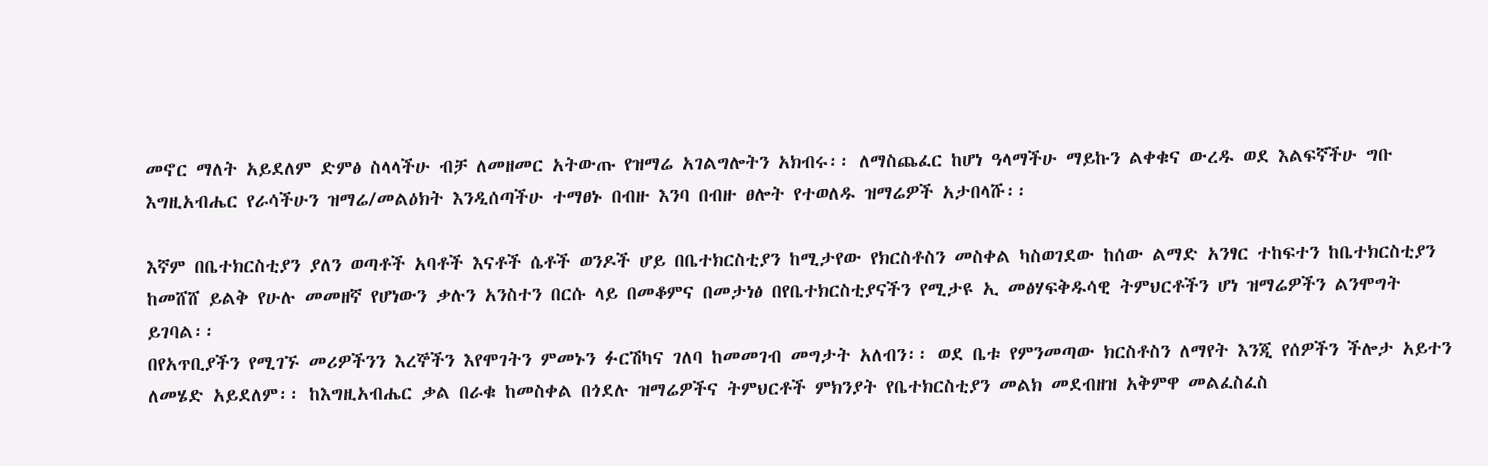መኖር ማለት አይደለም ድምፅ ስላላችሁ ብቻ ለመዘመር አትውጡ የዝማሬ አገልግሎትን አክብሩ፡፡ ለማስጨፈር ከሆነ ዓላማችሁ ማይኩን ልቀቁና ውረዱ ወደ እልፍኛችሁ ግቡ እግዚአብሔር የራሳችሁን ዝማሬ/መልዕክት እንዲሰጣችሁ ተማፀኑ በብዙ እንባ በብዙ ፀሎት የተወለዱ ዝማሬዎች አታበላሹ፡፡

እኛም በቤተክርስቲያን ያለን ወጣቶች አባቶች እናቶች ሴቶች ወንዶች ሆይ በቤተክርስቲያን ከሚታየው የክርስቶስን መስቀል ካስወገደው ከሰው ልማድ አንፃር ተከፍተን ከቤተክርስቲያን ከመሸሸ ይልቅ የሁሉ መመዘኛ የሆነውን ቃሉን አንስተን በርሱ ላይ በመቆምና በመታነፅ በየቤተክርስቲያናችን የሚታዩ ኢ መፅሃፍቅዱሳዊ ትምህርቶችን ሆነ ዝማሬዎችን ልንሞግት ይገባል፡፡
በየአጥቢያችን የሚገኙ መሪዎችንን እረኞችን እየሞገትን ምመኑን ፉርሽካና ገለባ ከመመገብ መግታት አለብን፡፡ ወደ ቤቱ የምንመጣው ክርስቶስን ለማየት እንጂ የሰዎችን ችሎታ አይተን ለመሄድ አይደለም፡፡ ከእግዚአብሔር ቃል በራቁ ከመስቀል በጎደሉ ዝማሬዎችና ትምህርቶች ምክንያት የቤተክርስቲያን መልክ መደብዘዝ አቅምዋ መልፈስፈስ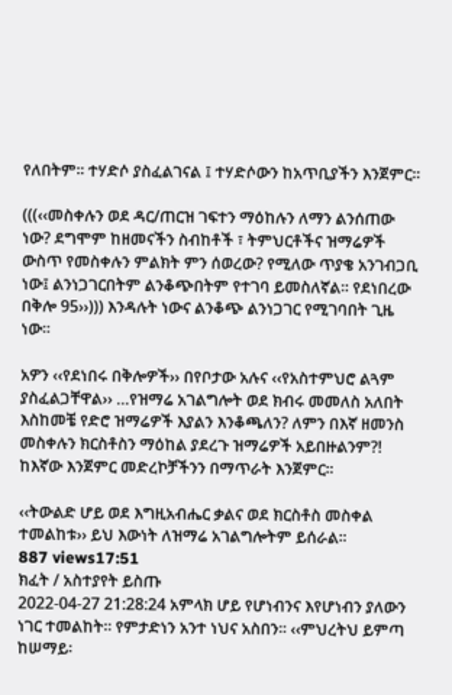የለበትም፡፡ ተሃድሶ ያስፈልገናል ፤ ተሃድሶውን ከአጥቢያችን እንጀምር፡፡

(((‹‹መስቀሉን ወደ ዳር/ጠርዝ ገፍተን ማዕከሉን ለማን ልንሰጠው ነው? ደግሞም ከዘመናችን ስብከቶች ፣ ትምህርቶችና ዝማሬዎች ውስጥ የመስቀሉን ምልክት ምን ሰወረው? የሚለው ጥያቄ አንገብጋቢ ነው፤ ልንነጋገርበትም ልንቆጭበትም የተገባ ይመስለኛል፡፡ የደነበረው በቅሎ 95››))) እንዳሉት ነውና ልንቆጭ ልንነጋገር የሚገባበት ጊዜ ነው፡፡

አዎን ‹‹የደነበሩ በቅሎዎች›› በየቦታው አሉና ‹‹የአስተምህሮ ልጓም ያስፈልጋቸዋል›› …የዝማሬ አገልግሎት ወደ ክብሩ መመለስ አለበት እስከመቼ የድሮ ዝማሬዎች እያልን እንቆጫለን? ለምን በእኛ ዘመንስ መስቀሉን ክርስቶስን ማዕከል ያደረጉ ዝማሬዎች አይበዙልንም?! ከእኛው እንጀምር መድረኮቻችንን በማጥራት እንጀምር፡፡

‹‹ትውልድ ሆይ ወደ እግዚአብሔር ቃልና ወደ ክርስቶስ መስቀል ተመልከቱ›› ይህ እውነት ለዝማሬ አገልግሎትም ይሰራል፡፡
887 views17:51
ክፈት / አስተያየት ይስጡ
2022-04-27 21:28:24 አምላክ ሆይ የሆነብንና እየሆነብን ያለውን ነገር ተመልከት፡፡ የምታድነን አንተ ነህና አስበን፡፡ ‹‹ምህረትህ ይምጣ ከሠማይ፡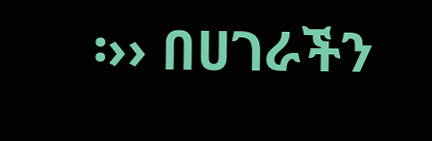፡›› በሀገራችን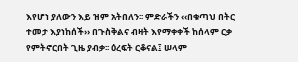እየሆነ ያለውን እይ ዝም አትበለን፡፡ ምድራችን ‹‹በቁጣህ በትር ተመታ እያነከሰች›› በጉስቅልና ብዛት እየማቀቀች ከሰላም ርቃ የምትኖርበት ጊዜ ያብቃ፡፡ ዕረፍት ርቆናል፤ ሠላም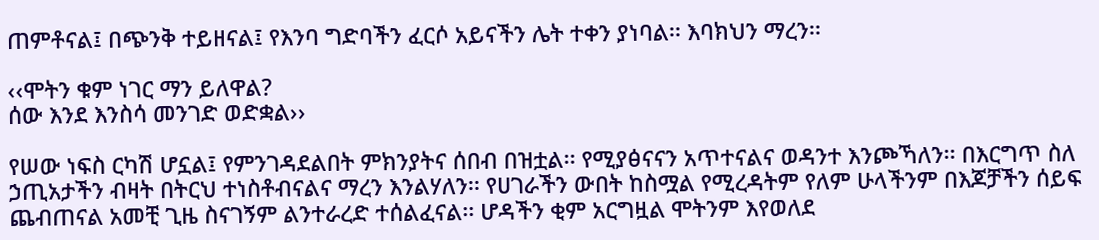ጠምቶናል፤ በጭንቅ ተይዘናል፤ የእንባ ግድባችን ፈርሶ አይናችን ሌት ተቀን ያነባል፡፡ እባክህን ማረን፡፡

‹‹ሞትን ቁም ነገር ማን ይለዋል?
ሰው እንደ እንስሳ መንገድ ወድቋል››

የሠው ነፍስ ርካሽ ሆኗል፤ የምንገዳደልበት ምክንያትና ሰበብ በዝቷል፡፡ የሚያፅናናን አጥተናልና ወዳንተ እንጮኻለን፡፡ በእርግጥ ስለ ኃጢአታችን ብዛት በትርህ ተነስቶብናልና ማረን እንልሃለን፡፡ የሀገራችን ውበት ከስሟል የሚረዳትም የለም ሁላችንም በእጆቻችን ሰይፍ ጨብጠናል አመቺ ጊዜ ስናገኝም ልንተራረድ ተሰልፈናል፡፡ ሆዳችን ቂም አርግዟል ሞትንም እየወለደ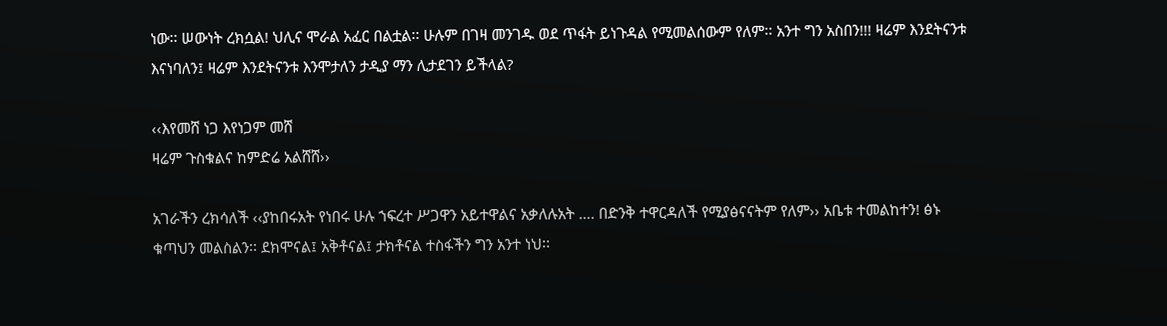ነው፡፡ ሠውነት ረክሷል! ህሊና ሞራል አፈር በልቷል፡፡ ሁሉም በገዛ መንገዱ ወደ ጥፋት ይነጉዳል የሚመልሰውም የለም፡፡ አንተ ግን አስበን!!! ዛሬም እንደትናንቱ እናነባለን፤ ዛሬም እንደትናንቱ እንሞታለን ታዲያ ማን ሊታደገን ይችላል?

‹‹እየመሸ ነጋ እየነጋም መሸ
ዛሬም ጉስቁልና ከምድሬ አልሸሸ››

አገራችን ረክሳለች ‹‹ያከበሩአት የነበሩ ሁሉ ኀፍረተ ሥጋዋን አይተዋልና አቃለሉአት …. በድንቅ ተዋርዳለች የሚያፅናናትም የለም›› አቤቱ ተመልከተን! ፅኑ ቁጣህን መልስልን፡፡ ደክሞናል፤ አቅቶናል፤ ታክቶናል ተስፋችን ግን አንተ ነህ፡፡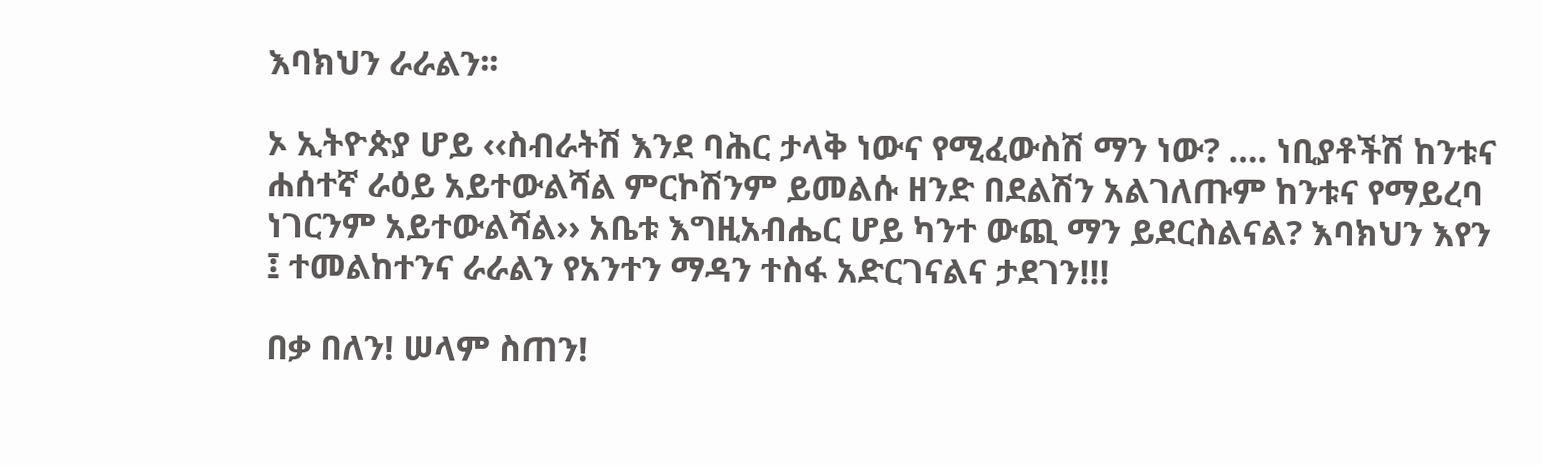እባክህን ራራልን፡፡

ኦ ኢትዮጵያ ሆይ ‹‹ስብራትሽ እንደ ባሕር ታላቅ ነውና የሚፈውስሽ ማን ነው? …. ነቢያቶችሽ ከንቱና ሐሰተኛ ራዕይ አይተውልሻል ምርኮሽንም ይመልሱ ዘንድ በደልሽን አልገለጡም ከንቱና የማይረባ ነገርንም አይተውልሻል›› አቤቱ እግዚአብሔር ሆይ ካንተ ውጪ ማን ይደርስልናል? እባክህን እየን ፤ ተመልከተንና ራራልን የአንተን ማዳን ተስፋ አድርገናልና ታደገን!!!

በቃ በለን! ሠላም ስጠን!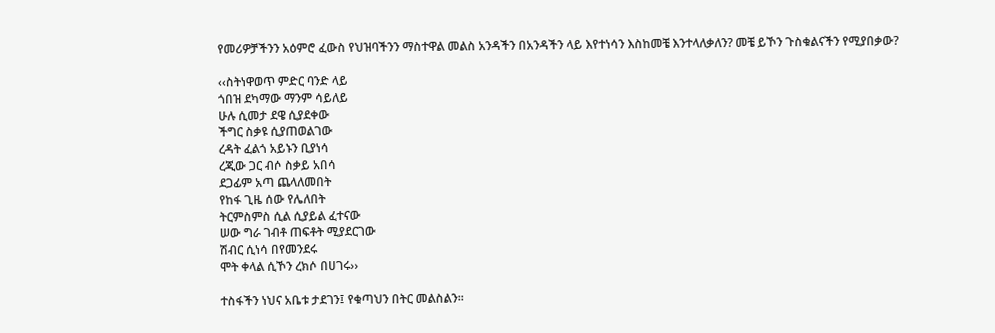የመሪዎቻችንን አዕምሮ ፈውስ የህዝባችንን ማስተዋል መልስ አንዳችን በአንዳችን ላይ እየተነሳን እስከመቼ እንተላለቃለን? መቼ ይኾን ጉስቁልናችን የሚያበቃው?

‹‹ስትነዋወጥ ምድር ባንድ ላይ
ጎበዝ ደካማው ማንም ሳይለይ
ሁሉ ሲመታ ደዌ ሲያደቀው
ችግር ስቃዩ ሲያጠወልገው
ረዳት ፈልጎ አይኑን ቢያነሳ
ረጂው ጋር ብሶ ስቃይ አበሳ
ደጋፊም አጣ ጨላለመበት
የከፋ ጊዜ ሰው የሌለበት
ትርምስምስ ሲል ሲያይል ፈተናው
ሠው ግራ ገብቶ ጠፍቶት ሚያደርገው
ሽብር ሲነሳ በየመንደሩ
ሞት ቀላል ሲኾን ረክሶ በሀገሩ››

ተስፋችን ነህና አቤቱ ታደገን፤ የቁጣህን በትር መልስልን፡፡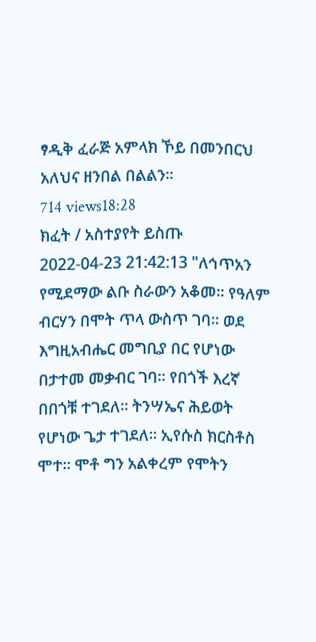ፃዲቅ ፈራጅ አምላክ ኾይ በመንበርህ አለህና ዘንበል በልልን፡፡
714 views18:28
ክፈት / አስተያየት ይስጡ
2022-04-23 21:42:13 "ለኅጥአን የሚደማው ልቡ ስራውን አቆመ። የዓለም ብርሃን በሞት ጥላ ውስጥ ገባ። ወደ እግዚአብሔር መግቢያ በር የሆነው በታተመ መቃብር ገባ። የበጎች እረኛ በበጎቹ ተገደለ። ትንሣኤና ሕይወት የሆነው ጌታ ተገደለ። ኢየሱስ ክርስቶስ ሞተ። ሞቶ ግን አልቀረም የሞትን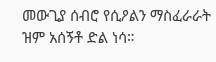መውጊያ ሰብሮ የሲዖልን ማስፈራራት ዝም አሰኝቶ ድል ነሳ።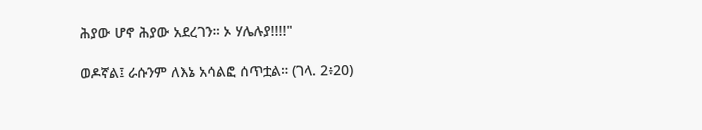ሕያው ሆኖ ሕያው አደረገን። ኦ ሃሌሉያ!!!!"

ወዶኛል፤ ራሱንም ለእኔ አሳልፎ ሰጥቷል። (ገላ. 2፥20)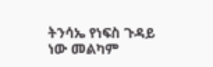ትንሳኤ የነፍስ ጉዳይ ነው መልካም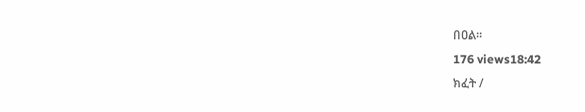በዐል።
176 views18:42
ክፈት /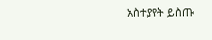አስተያየት ይስጡ